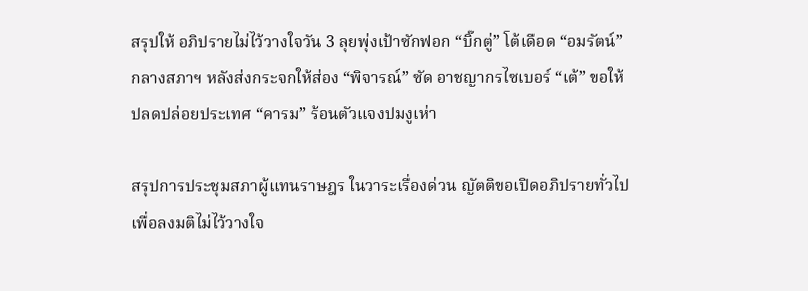สรุปให้ อภิปรายไม่ไว้วางใจวัน 3 ลุยพุ่งเป้าซักฟอก “บิ๊กตู่” โต้เดือด “อมรัตน์” กลางสภาฯ หลังส่งกระจกให้ส่อง “พิจารณ์” ซัด อาชญากรไซเบอร์ “เต้” ขอให้ปลดปล่อยประเทศ “คารม” ร้อนตัวแจงปมงูเห่า

สรุปการประชุมสภาผู้แทนราษฎร ในวาระเรื่องด่วน ญัตติขอเปิดอภิปรายทั่วไปเพื่อลงมติไม่ไว้วางใจ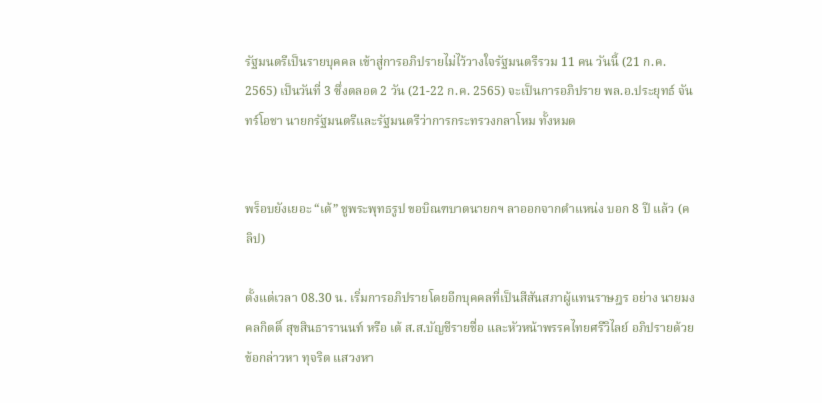รัฐมนตรีเป็นรายบุคคล เข้าสู่การอภิปรายไม่ไว้วางใจรัฐมนตรีรวม 11 คน วันนี้ (21 ก.ค. 2565) เป็นวันที่ 3 ซึ่งตลอด 2 วัน (21-22 ก.ค. 2565) จะเป็นการอภิปราย พล.อ.ประยุทธ์ จันทร์โอชา นายกรัฐมนตรีและรัฐมนตรีว่าการกระทรวงกลาโหม ทั้งหมด


พร็อบยังเยอะ “เต้” ชูพระพุทธรูป ขอบิณฑบาตนายกฯ ลาออกจากตำแหน่ง บอก 8 ปี แล้ว (คลิป)

ตั้งแต่เวลา 08.30 น. เริ่มการอภิปรายโดยอีกบุคคลที่เป็นสีสันสภาผู้แทนราษฎร อย่าง นายมงคลกิตติ์ สุขสินธารานนท์ หรือ เต้ ส.ส.บัญชีรายชื่อ และหัวหน้าพรรคไทยศรีวิไลย์ อภิปรายด้วยข้อกล่าวหา ทุจริต แสวงหา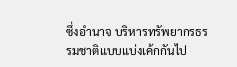ซึ่งอำนาจ บริหารทรัพยากรธรรมชาติแบบแบ่งเค้กกันไป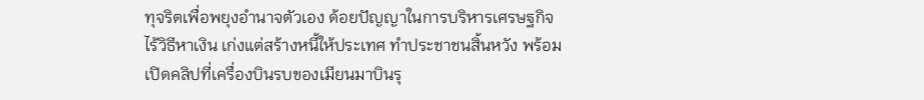ทุจริตเพื่อพยุงอำนาจตัวเอง ด้อยปัญญาในการบริหารเศรษฐกิจ ไร้วิธีหาเงิน เก่งแต่สร้างหนี้ให้ประเทศ ทำประชาชนสิ้นหวัง พร้อมเปิดคลิปที่เครื่องบินรบของเมียนมาบินรุ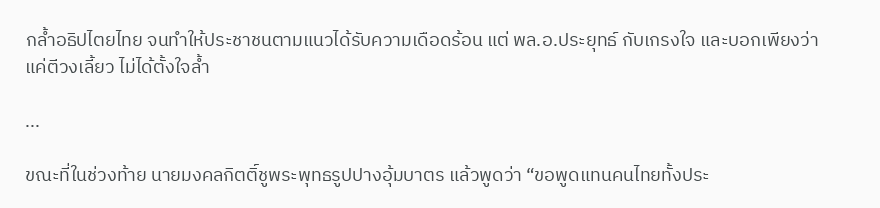กล้ำอธิปไตยไทย จนทำให้ประชาชนตามแนวได้รับความเดือดร้อน แต่ พล.อ.ประยุทธ์ กับเกรงใจ และบอกเพียงว่าแค่ตีวงเลี้ยว ไม่ได้ตั้งใจล้ำ

...

ขณะที่ในช่วงท้าย นายมงคลกิตติ์ชูพระพุทธรูปปางอุ้มบาตร แล้วพูดว่า “ขอพูดแทนคนไทยทั้งประ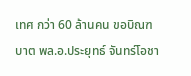เทศ กว่า 60 ล้านคน ขอบิณฑบาต พล.อ.ประยุทธ์ จันทร์โอชา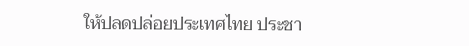ให้ปลดปล่อยประเทศไทย ประชา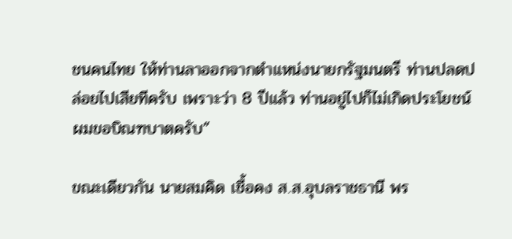ชนคนไทย ให้ท่านลาออกจากตำแหน่งนายกรัฐมนตรี ท่านปลดปล่อยไปเสียทีครับ เพราะว่า 8 ปีแล้ว ท่านอยู่ไปก็ไม่เกิดประโยชน์ ผมขอบิณฑบาตครับ”

ขณะเดียวกัน นายสมคิด เชื้อคง ส.ส.อุบลราชธานี พร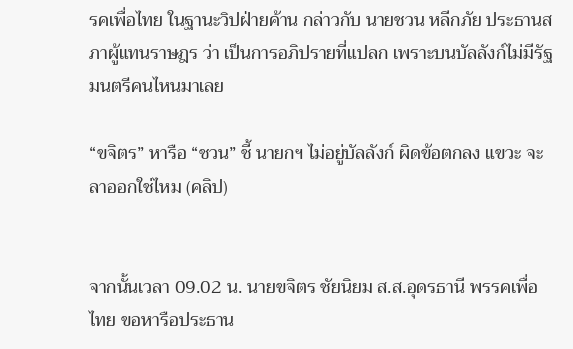รคเพื่อไทย ในฐานะวิปฝ่ายค้าน กล่าวกับ นายชวน หลีกภัย ประธานสภาผู้แทนราษฎร ว่า เป็นการอภิปรายที่แปลก เพราะบนบัลลังก์ไม่มีรัฐมนตรีคนไหนมาเลย

“ขจิตร” หารือ “ชวน” ชี้ นายกฯ ไม่อยู่บัลลังก์ ผิดข้อตกลง แขวะ จะลาออกใช่ไหม (คลิป)


จากนั้นเวลา 09.02 น. นายขจิตร ชัยนิยม ส.ส.อุดรธานี พรรคเพื่อไทย ขอหารือประธาน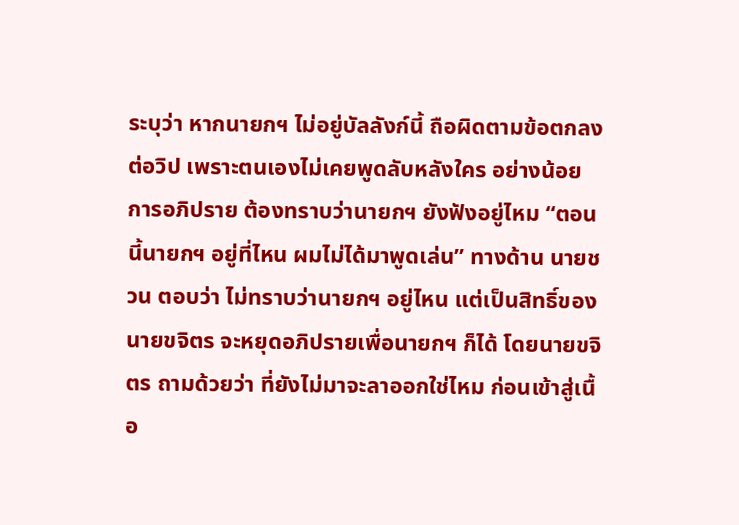ระบุว่า หากนายกฯ ไม่อยู่บัลลังก์นี้ ถือผิดตามข้อตกลงต่อวิป เพราะตนเองไม่เคยพูดลับหลังใคร อย่างน้อยการอภิปราย ต้องทราบว่านายกฯ ยังฟังอยู่ไหม “ตอนนี้นายกฯ อยู่ที่ไหน ผมไม่ได้มาพูดเล่น” ทางด้าน นายชวน ตอบว่า ไม่ทราบว่านายกฯ อยู่ไหน แต่เป็นสิทธิ์ของ นายขจิตร จะหยุดอภิปรายเพื่อนายกฯ ก็ได้ โดยนายขจิตร ถามด้วยว่า ที่ยังไม่มาจะลาออกใช่ไหม ก่อนเข้าสู่เนื้อ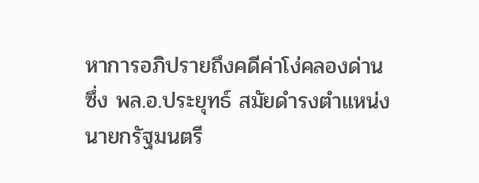หาการอภิปรายถึงคดีค่าโง่คลองด่าน ซึ่ง พล.อ.ประยุทธ์ สมัยดำรงตำแหน่งนายกรัฐมนตรี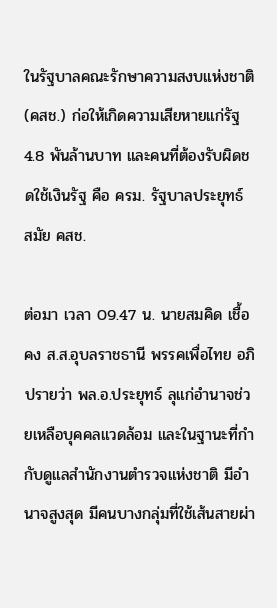ในรัฐบาลคณะรักษาความสงบแห่งชาติ (คสช.) ก่อให้เกิดความเสียหายแก่รัฐ 4.8 พันล้านบาท และคนที่ต้องรับผิดชดใช้เงินรัฐ คือ ครม. รัฐบาลประยุทธ์ สมัย คสช.

ต่อมา เวลา 09.47 น. นายสมคิด เชื้อคง ส.ส.อุบลราชธานี พรรคเพื่อไทย อภิปรายว่า พล.อ.ประยุทธ์ ลุแก่อำนาจช่วยเหลือบุคคลแวดล้อม และในฐานะที่กำกับดูแลสำนักงานตำรวจแห่งชาติ มีอำนาจสูงสุด มีคนบางกลุ่มที่ใช้เส้นสายผ่า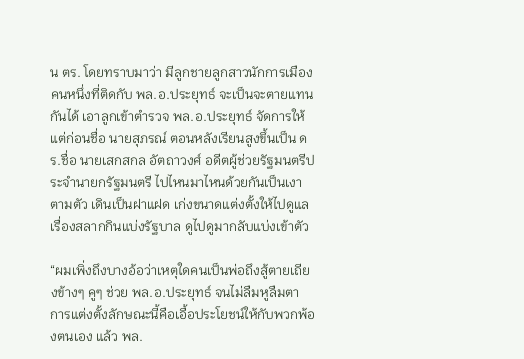น ตร. โดยทราบมาว่า มีลูกชายลูกสาวนักการเมืองคนหนึ่งที่ติดกับ พล.อ.ประยุทธ์ จะเป็นจะตายแทนกันได้ เอาลูกเข้าตำรวจ พล.อ.ประยุทธ์ จัดการให้ แต่ก่อนชื่อ นายสุภรณ์ ตอนหลังเรียนสูงขึ้นเป็น ดร.ชื่อ นายเสกสกล อัตถาวงศ์ อดีตผู้ช่วยรัฐมนตรีประจำนายกรัฐมนตรี ไปไหนมาไหนด้วยกันเป็นเงาตามตัว เดินเป็นฝาแฝด เก่งขนาดแต่งตั้งให้ไปดูแลเรื่องสลากกินแบ่งรัฐบาล ดูไปดูมากลับแบ่งเข้าตัว

“ผมเพิ่งถึงบางอ้อว่าเหตุใดคนเป็นพ่อถึงสู้ตายเถียงข้างๆ คูๆ ช่วย พล.อ.ประยุทธ์ จนไม่ลืมหูลืมตา การแต่งตั้งลักษณะนี้คือเอื้อประโยชน์ให้กับพวกพ้องตนเอง แล้ว พล.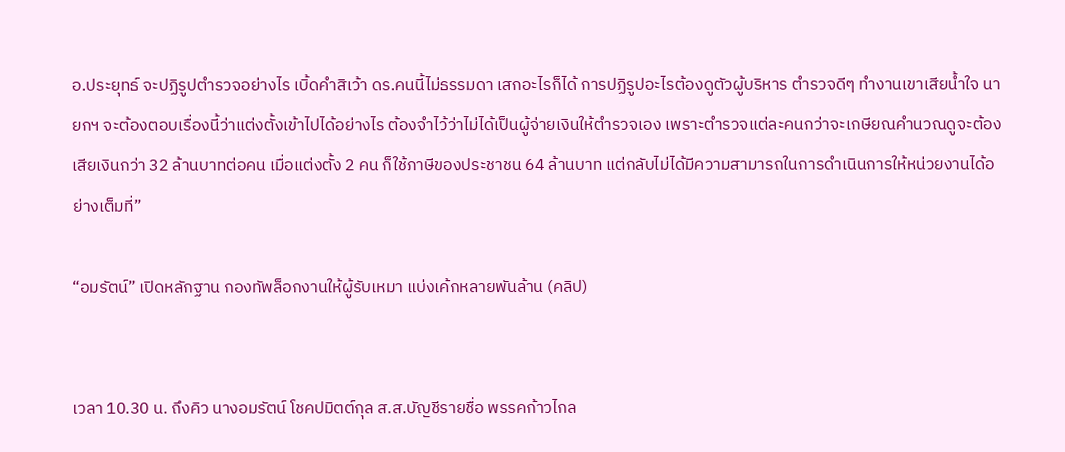อ.ประยุทธ์ จะปฏิรูปตำรวจอย่างไร เบิ้ดคำสิเว้า ดร.คนนี้ไม่ธรรมดา เสกอะไรก็ได้ การปฏิรูปอะไรต้องดูตัวผู้บริหาร ตำรวจดีๆ ทำงานเขาเสียน้ำใจ นายกฯ จะต้องตอบเรื่องนี้ว่าแต่งตั้งเข้าไปได้อย่างไร ต้องจำไว้ว่าไม่ได้เป็นผู้จ่ายเงินให้ตำรวจเอง เพราะตำรวจแต่ละคนกว่าจะเกษียณคำนวณดูจะต้องเสียเงินกว่า 32 ล้านบาทต่อคน เมื่อแต่งตั้ง 2 คน ก็ใช้ภาษีของประชาชน 64 ล้านบาท แต่กลับไม่ได้มีความสามารถในการดำเนินการให้หน่วยงานได้อย่างเต็มที่”

“อมรัตน์” เปิดหลักฐาน กองทัพล็อกงานให้ผู้รับเหมา แบ่งเค้กหลายพันล้าน (คลิป)


เวลา 10.30 น. ถึงคิว นางอมรัตน์ โชคปมิตต์กุล ส.ส.บัญชีรายชื่อ พรรคก้าวไกล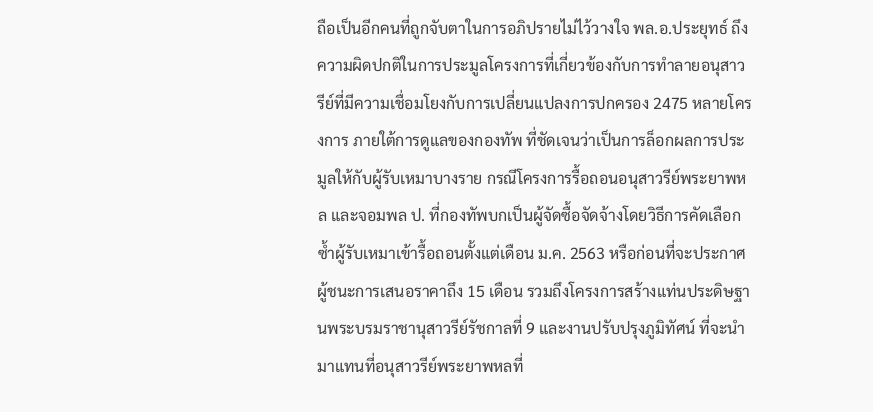ถือเป็นอีกคนที่ถูกจับตาในการอภิปรายไม่ไว้วางใจ พล.อ.ประยุทธ์ ถึงความผิดปกติในการประมูลโครงการที่เกี่ยวข้องกับการทำลายอนุสาวรีย์ที่มีความเชื่อมโยงกับการเปลี่ยนแปลงการปกครอง 2475 หลายโครงการ ภายใต้การดูแลของกองทัพ ที่ชัดเจนว่าเป็นการล็อกผลการประมูลให้กับผู้รับเหมาบางราย กรณีโครงการรื้อถอนอนุสาวรีย์พระยาพหล และจอมพล ป. ที่กองทัพบกเป็นผู้จัดซื้อจัดจ้างโดยวิธีการคัดเลือก ซ้ำผู้รับเหมาเข้ารื้อถอนตั้งแต่เดือน ม.ค. 2563 หรือก่อนที่จะประกาศผู้ชนะการเสนอราคาถึง 15 เดือน รวมถึงโครงการสร้างแท่นประดิษฐานพระบรมราชานุสาวรีย์รัชกาลที่ 9 และงานปรับปรุงภูมิทัศน์ ที่จะนำมาแทนที่อนุสาวรีย์พระยาพหลที่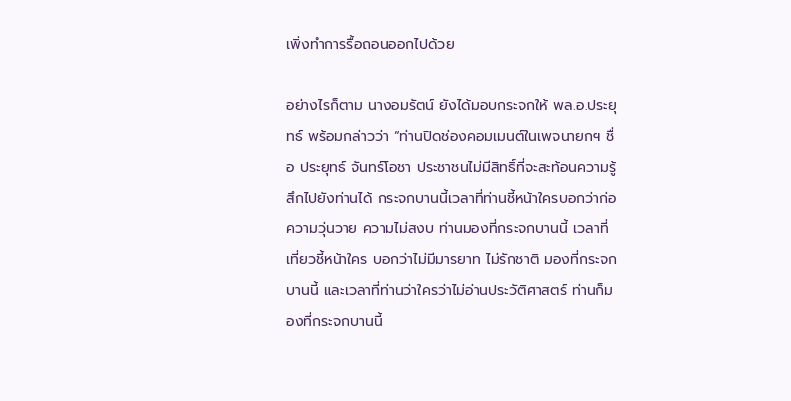เพิ่งทำการรื้อถอนออกไปด้วย

อย่างไรก็ตาม นางอมรัตน์ ยังได้มอบกระจกให้ พล.อ.ประยุทธ์ พร้อมกล่าวว่า “ท่านปิดช่องคอมเมนต์ในเพจนายกฯ ชื่อ ประยุทธ์ จันทร์โอชา ประชาชนไม่มีสิทธิ์ที่จะสะท้อนความรู้สึกไปยังท่านได้ กระจกบานนี้เวลาที่ท่านชี้หน้าใครบอกว่าก่อความวุ่นวาย ความไม่สงบ ท่านมองที่กระจกบานนี้ เวลาที่เที่ยวชี้หน้าใคร บอกว่าไม่มีมารยาท ไม่รักชาติ มองที่กระจกบานนี้ และเวลาที่ท่านว่าใครว่าไม่อ่านประวัติศาสตร์ ท่านก็มองที่กระจกบานนี้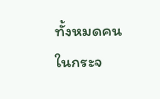ทั้งหมดคนในกระจ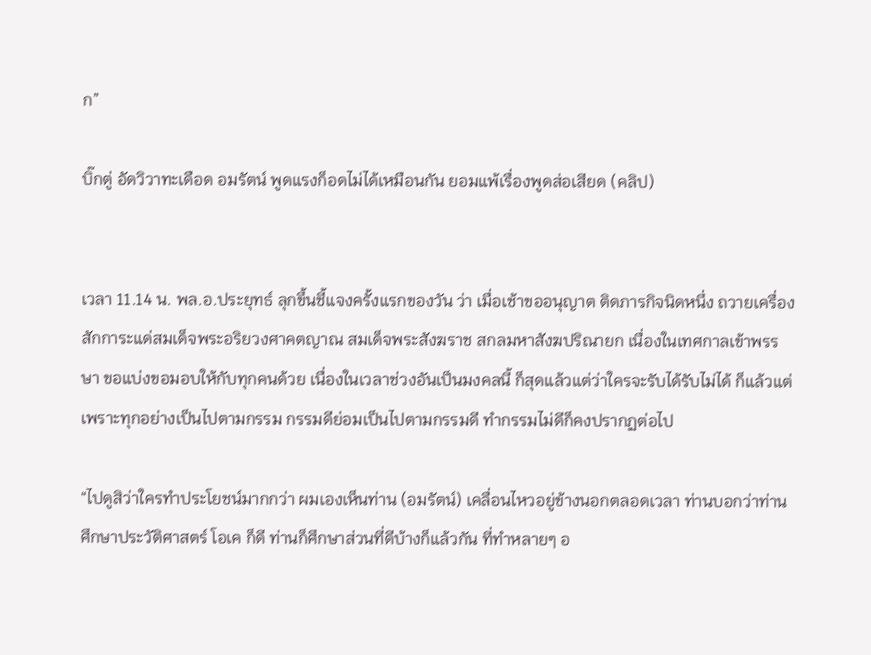ก”

บิ๊กตู่ อัดวิวาทะเดือด อมรัตน์ พูดแรงก็อดไม่ได้เหมือนกัน ยอมแพ้เรื่องพูดส่อเสียด (คลิป)


เวลา 11.14 น. พล.อ.ประยุทธ์ ลุกขึ้นชี้แจงครั้งแรกของวัน ว่า เมื่อเช้าขออนุญาต ติดภารกิจนิดหนึ่ง ถวายเครื่องสักการะแด่สมเด็จพระอริยวงศาคตญาณ สมเด็จพระสังฆราช สกลมหาสังฆปริณายก เนื่องในเทศกาลเข้าพรรษา ขอแบ่งขอมอบให้กับทุกคนด้วย เนื่องในเวลาช่วงอันเป็นมงคลนี้ ก็สุดแล้วแต่ว่าใครจะรับได้รับไม่ได้ ก็แล้วแต่ เพราะทุกอย่างเป็นไปตามกรรม กรรมดีย่อมเป็นไปตามกรรมดี ทำกรรมไม่ดีก็คงปรากฏต่อไป

“ไปดูสิว่าใครทำประโยชน์มากกว่า ผมเองเห็นท่าน (อมรัตน์) เคลื่อนไหวอยู่ข้างนอกตลอดเวลา ท่านบอกว่าท่านศึกษาประวัติศาสตร์ โอเค ก็ดี ท่านก็ศึกษาส่วนที่ดีบ้างก็แล้วกัน ที่ทำหลายๆ อ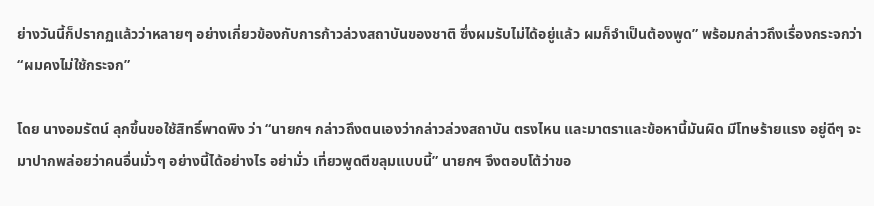ย่างวันนี้ก็ปรากฏแล้วว่าหลายๆ อย่างเกี่ยวข้องกับการก้าวล่วงสถาบันของชาติ ซึ่งผมรับไม่ได้อยู่แล้ว ผมก็จำเป็นต้องพูด” พร้อมกล่าวถึงเรื่องกระจกว่า “ผมคงไม่ใช้กระจก”

โดย นางอมรัตน์ ลุกขึ้นขอใช้สิทธิ์พาดพิง ว่า “นายกฯ กล่าวถึงตนเองว่ากล่าวล่วงสถาบัน ตรงไหน และมาตราและข้อหานี้มันผิด มีโทษร้ายแรง อยู่ดีๆ จะมาปากพล่อยว่าคนอื่นมั่วๆ อย่างนี้ได้อย่างไร อย่ามั่ว เที่ยวพูดตีขลุมแบบนี้” นายกฯ จึงตอบโต้ว่าขอ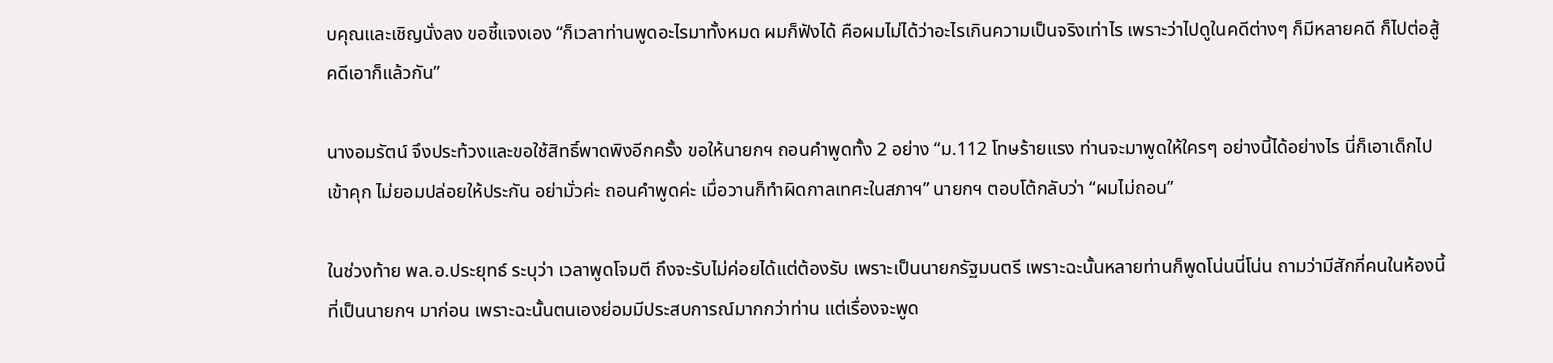บคุณและเชิญนั่งลง ขอชี้แจงเอง “ก็เวลาท่านพูดอะไรมาทั้งหมด ผมก็ฟังได้ คือผมไม่ได้ว่าอะไรเกินความเป็นจริงเท่าไร เพราะว่าไปดูในคดีต่างๆ ก็มีหลายคดี ก็ไปต่อสู้คดีเอาก็แล้วกัน”

นางอมรัตน์ จึงประท้วงและขอใช้สิทธิ์พาดพิงอีกครั้ง ขอให้นายกฯ ถอนคำพูดทั้ง 2 อย่าง “ม.112 โทษร้ายแรง ท่านจะมาพูดให้ใครๆ อย่างนี้ได้อย่างไร นี่ก็เอาเด็กไปเข้าคุก ไม่ยอมปล่อยให้ประกัน อย่ามั่วค่ะ ถอนคำพูดค่ะ เมื่อวานก็ทำผิดกาลเทศะในสภาฯ” นายกฯ ตอบโต้กลับว่า “ผมไม่ถอน”

ในช่วงท้าย พล.อ.ประยุทธ์ ระบุว่า เวลาพูดโจมตี ถึงจะรับไม่ค่อยได้แต่ต้องรับ เพราะเป็นนายกรัฐมนตรี เพราะฉะนั้นหลายท่านก็พูดโน่นนี่โน่น ถามว่ามีสักกี่คนในห้องนี้ที่เป็นนายกฯ มาก่อน เพราะฉะนั้นตนเองย่อมมีประสบการณ์มากกว่าท่าน แต่เรื่องจะพูด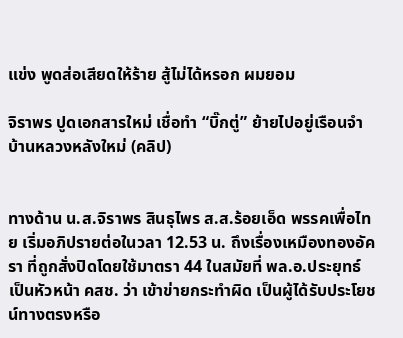แข่ง พูดส่อเสียดให้ร้าย สู้ไม่ได้หรอก ผมยอม

จิราพร ปูดเอกสารใหม่ เชื่อทำ “บิ๊กตู่” ย้ายไปอยู่เรือนจำ บ้านหลวงหลังใหม่ (คลิป)


ทางด้าน น.ส.จิราพร สินธุไพร ส.ส.ร้อยเอ็ด พรรคเพื่อไทย เริ่มอภิปรายต่อในวลา 12.53 น. ถึงเรื่องเหมืองทองอัครา ที่ถูกสั่งปิดโดยใช้มาตรา 44 ในสมัยที่ พล.อ.ประยุทธ์ เป็นหัวหน้า คสช. ว่า เข้าข่ายกระทำผิด เป็นผู้ได้รับประโยชน์ทางตรงหรือ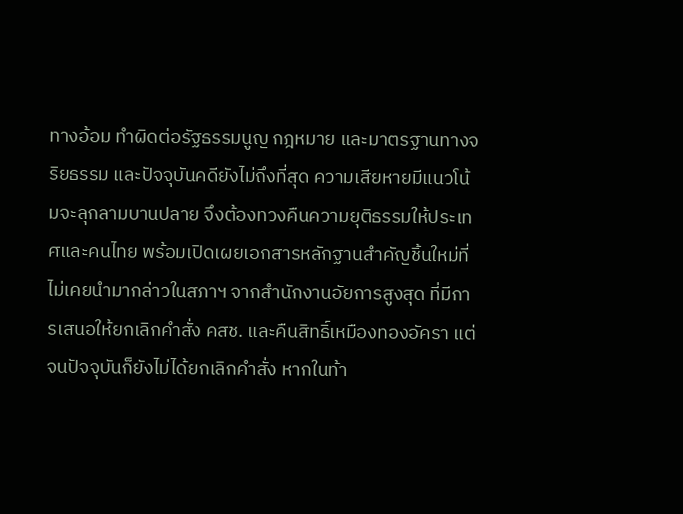ทางอ้อม ทำผิดต่อรัฐธรรมนูญ กฎหมาย และมาตรฐานทางจริยธรรม และปัจจุบันคดียังไม่ถึงที่สุด ความเสียหายมีแนวโน้มจะลุกลามบานปลาย จึงต้องทวงคืนความยุติธรรมให้ประเทศและคนไทย พร้อมเปิดเผยเอกสารหลักฐานสำคัญชิ้นใหม่ที่ไม่เคยนำมากล่าวในสภาฯ จากสำนักงานอัยการสูงสุด ที่มีการเสนอให้ยกเลิกคำสั่ง คสช. และคืนสิทธิ์เหมืองทองอัครา แต่จนปัจจุบันก็ยังไม่ได้ยกเลิกคำสั่ง หากในท้า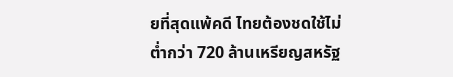ยที่สุดแพ้คดี ไทยต้องชดใช้ไม่ต่ำกว่า 720 ล้านเหรียญสหรัฐ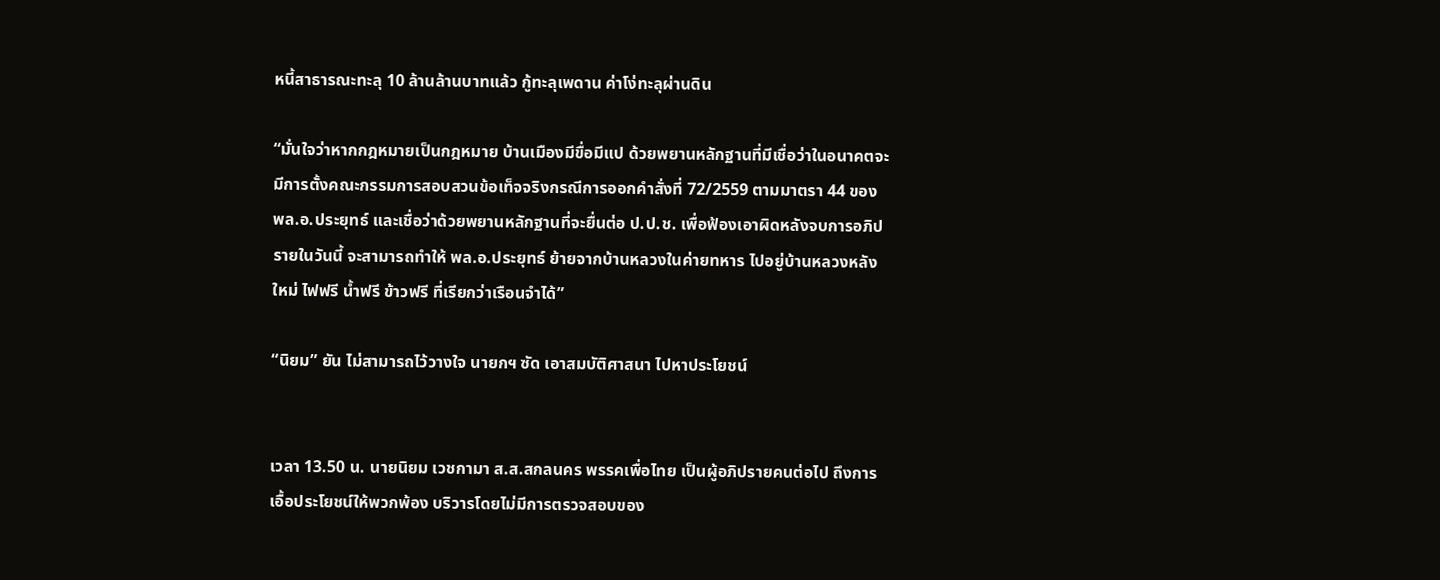หนี้สาธารณะทะลุ 10 ล้านล้านบาทแล้ว กู้ทะลุเพดาน ค่าโง่ทะลุผ่านดิน

“มั่นใจว่าหากกฎหมายเป็นกฎหมาย บ้านเมืองมีขื่อมีแป ด้วยพยานหลักฐานที่มีเชื่อว่าในอนาคตจะมีการตั้งคณะกรรมการสอบสวนข้อเท็จจริงกรณีการออกคำสั่งที่ 72/2559 ตามมาตรา 44 ของ พล.อ.ประยุทธ์ และเชื่อว่าด้วยพยานหลักฐานที่จะยื่นต่อ ป.ป.ช. เพื่อฟ้องเอาผิดหลังจบการอภิปรายในวันนี้ จะสามารถทำให้ พล.อ.ประยุทธ์ ย้ายจากบ้านหลวงในค่ายทหาร ไปอยู่บ้านหลวงหลังใหม่ ไฟฟรี น้ำฟรี ข้าวฟรี ที่เรียกว่าเรือนจำได้”

“นิยม” ยัน ไม่สามารถไว้วางใจ นายกฯ ซัด เอาสมบัติศาสนา ไปหาประโยชน์


เวลา 13.50 น. นายนิยม เวชกามา ส.ส.สกลนคร พรรคเพื่อไทย เป็นผู้อภิปรายคนต่อไป ถึงการเอื้อประโยชน์ให้พวกพ้อง บริวารโดยไม่มีการตรวจสอบของ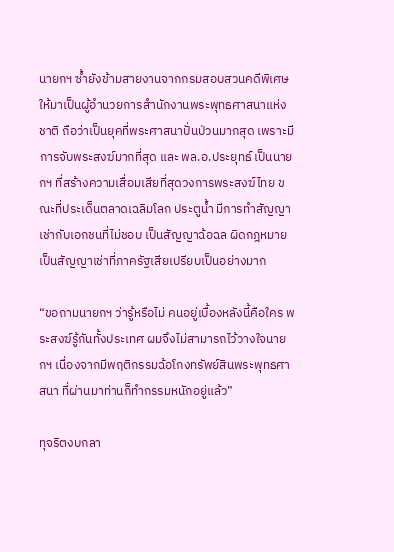นายกฯ ซ้ำยังข้ามสายงานจากกรมสอบสวนคดีพิเศษ ให้มาเป็นผู้อำนวยการสำนักงานพระพุทธศาสนาแห่งชาติ ถือว่าเป็นยุคที่พระศาสนาปั่นป่วนมากสุด เพราะมีการจับพระสงฆ์มากที่สุด และ พล.อ.ประยุทธ์ เป็นนายกฯ ที่สร้างความเสื่อมเสียที่สุดวงการพระสงฆ์ไทย ขณะที่ประเด็นตลาดเฉลิมโลก ประตูน้ำ มีการทำสัญญาเช่ากับเอกชนที่ไม่ชอบ เป็นสัญญาฉ้อฉล ผิดกฎหมาย เป็นสัญญาเช่าที่ภาครัฐเสียเปรียบเป็นอย่างมาก

“ขอถามนายกฯ ว่ารู้หรือไม่ คนอยู่เบื้องหลังนี้คือใคร พระสงฆ์รู้กันทั้งประเทศ ผมจึงไม่สามารถไว้วางใจนายกฯ เนื่องจากมีพฤติกรรมฉ้อโกงทรัพย์สินพระพุทธศาสนา ที่ผ่านมาท่านก็ทำกรรมหนักอยู่แล้ว”

ทุจริตงบกลา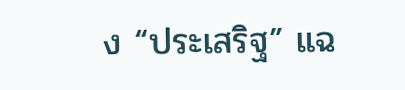ง “ประเสริฐ” แฉ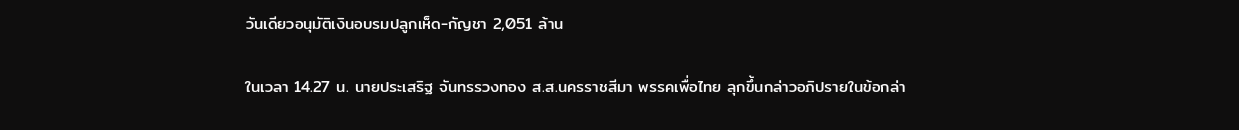วันเดียวอนุมัติเงินอบรมปลูกเห็ด-กัญชา 2,051 ล้าน

ในเวลา 14.27 น. นายประเสริฐ จันทรรวงทอง ส.ส.นครราชสีมา พรรคเพื่อไทย ลุกขึ้นกล่าวอภิปรายในข้อกล่า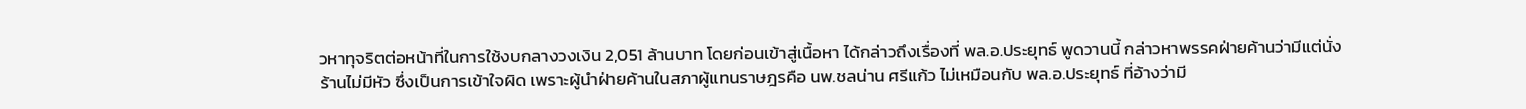วหาทุจริตต่อหน้าที่ในการใช้งบกลางวงเงิน 2,051 ล้านบาท โดยก่อนเข้าสู่เนื้อหา ได้กล่าวถึงเรื่องที่ พล.อ.ประยุทธ์ พูดวานนี้ กล่าวหาพรรคฝ่ายค้านว่ามีแต่นั่งร้านไม่มีหัว ซึ่งเป็นการเข้าใจผิด เพราะผู้นำฝ่ายค้านในสภาผู้แทนราษฎรคือ นพ.ชลน่าน ศรีแก้ว ไม่เหมือนกับ พล.อ.ประยุทธ์ ที่อ้างว่ามี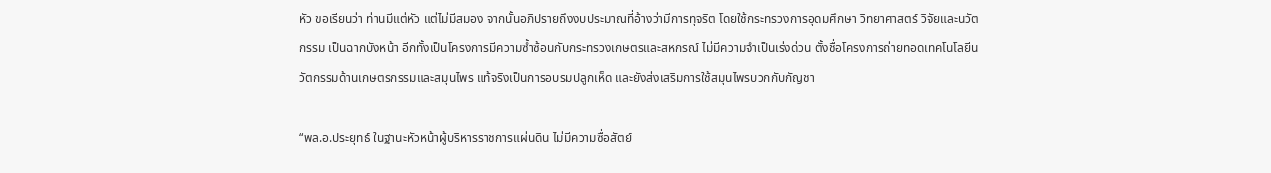หัว ขอเรียนว่า ท่านมีแต่หัว แต่ไม่มีสมอง จากนั้นอภิปรายถึงงบประมาณที่อ้างว่ามีการทุจริต โดยใช้กระทรวงการอุดมศึกษา วิทยาศาสตร์ วิจัยและนวัตกรรม เป็นฉากบังหน้า อีกทั้งเป็นโครงการมีความซ้ำซ้อนกับกระทรวงเกษตรและสหกรณ์ ไม่มีความจำเป็นเร่งด่วน ตั้งชื่อโครงการถ่ายทอดเทคโนโลยีนวัตกรรมด้านเกษตรกรรมและสมุนไพร แท้จริงเป็นการอบรมปลูกเห็ด และยังส่งเสริมการใช้สมุนไพรบวกกับกัญชา

“พล.อ.ประยุทธ์ ในฐานะหัวหน้าผู้บริหารราชการแผ่นดิน ไม่มีความซื่อสัตย์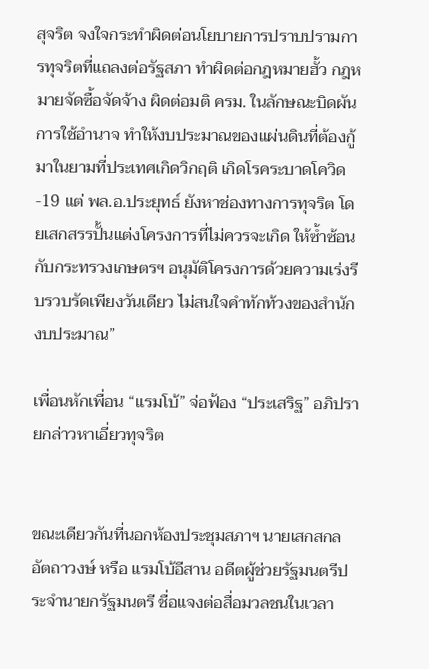สุจริต จงใจกระทำผิดต่อนโยบายการปราบปรามการทุจริตที่แถลงต่อรัฐสภา ทำผิดต่อกฎหมายฮั้ว กฎหมายจัดซื้อจัดจ้าง ผิดต่อมติ ครม. ในลักษณะบิดผันการใช้อำนาจ ทำให้งบประมาณของแผ่นดินที่ต้องกู้มาในยามที่ประเทศเกิดวิกฤติ เกิดโรคระบาดโควิด-19 แต่ พล.อ.ประยุทธ์ ยังหาช่องทางการทุจริต โดยเสกสรรปั้นแต่งโครงการที่ไม่ควรจะเกิด ให้ซ้ำซ้อนกับกระทรวงเกษตรฯ อนุมัติโครงการด้วยความเร่งรีบรวบรัดเพียงวันเดียว ไม่สนใจคำทักท้วงของสำนักงบประมาณ”

เพื่อนหักเพื่อน “แรมโบ้” จ่อฟ้อง “ประเสริฐ” อภิปรายกล่าวหาเอี่ยวทุจริต


ขณะเดียวกันที่นอกห้องประชุมสภาฯ นายเสกสกล อัตถาวงษ์ หรือ แรมโบ้อีสาน อดีตผู้ช่วยรัฐมนตรีประจำนายกรัฐมนตรี ชื่อแจงต่อสื่อมวลชนในเวลา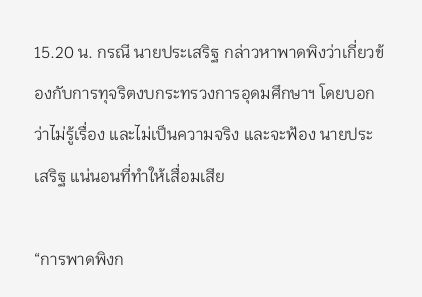15.20 น. กรณี นายประเสริฐ กล่าวหาพาดพิงว่าเกี่ยวข้องกับการทุจริตงบกระทรวงการอุดมศึกษาฯ โดยบอกว่าไม่รู้เรื่อง และไม่เป็นความจริง และจะฟ้อง นายประเสริฐ แน่นอนที่ทำให้เสื่อมเสีย

“การพาดพิงก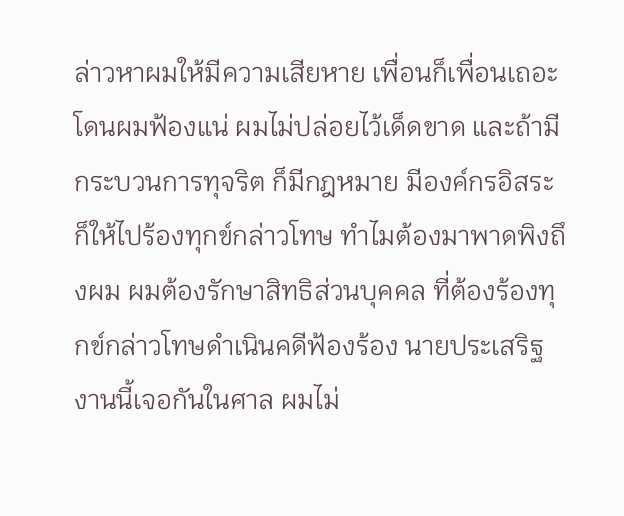ล่าวหาผมให้มีความเสียหาย เพื่อนก็เพื่อนเถอะโดนผมฟ้องแน่ ผมไม่ปล่อยไว้เด็ดขาด และถ้ามีกระบวนการทุจริต ก็มีกฎหมาย มีองค์กรอิสระ ก็ให้ไปร้องทุกข์กล่าวโทษ ทำไมต้องมาพาดพิงถึงผม ผมต้องรักษาสิทธิส่วนบุคคล ที่ต้องร้องทุกข์กล่าวโทษดำเนินคดีฟ้องร้อง นายประเสริฐ งานนี้เจอกันในศาล ผมไม่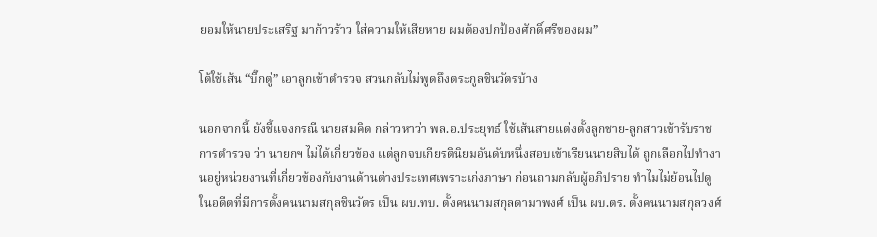ยอมให้นายประเสริฐ มาก้าวร้าว ใส่ความให้เสียหาย ผมต้องปกป้องศักดิ์ศรีของผม”

โต้ใช้เส้น “บิ๊กตู่” เอาลูกเข้าตำรวจ สวนกลับไม่พูดถึงตระกูลชินวัตรบ้าง

นอกจากนี้ ยังชี้แจงกรณี นายสมคิด กล่าวหาว่า พล.อ.ประยุทธ์ ใช้เส้นสายแต่งตั้งลูกชาย-ลูกสาวเข้ารับราชการตำรวจ ว่า นายกฯ ไม่ได้เกี่ยวข้อง แต่ลูกจบเกียรตินิยมอันดับหนึ่งสอบเข้าเรียนนายสิบได้ ถูกเลือกไปทำงานอยู่หน่วยงานที่เกี่ยวข้องกับงานด้านต่างประเทศเพราะเก่งภาษา ก่อนถามกลับผู้อภิปราย ทำไมไม่ย้อนไปดูในอดีตที่มีการตั้งคนนามสกุลชินวัตร เป็น ผบ.ทบ. ตั้งคนนามสกุลดามาพงศ์ เป็น ผบ.ตร. ตั้งคนนามสกุลวงศ์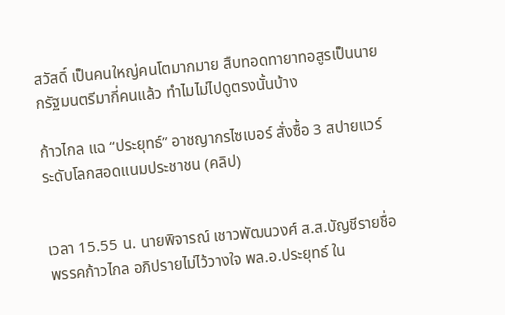สวัสดิ์ เป็นคนใหญ่คนโตมากมาย สืบทอดทายาทอสูรเป็นนายกรัฐมนตรีมากี่คนแล้ว ทำไมไม่ไปดูตรงนั้นบ้าง

ก้าวไกล แฉ “ประยุทธ์” อาชญากรไซเบอร์ สั่งซื้อ 3 สปายแวร์ระดับโลกสอดแนมประชาชน (คลิป)


เวลา 15.55 น. นายพิจารณ์ เชาวพัฒนวงศ์ ส.ส.บัญชีรายชื่อ พรรคก้าวไกล อภิปรายไม่ไว้วางใจ พล.อ.ประยุทธ์ ใน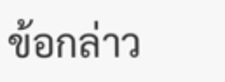ข้อกล่าว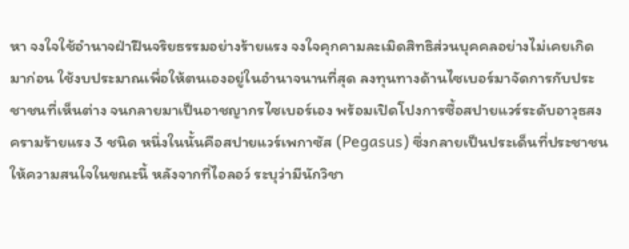หา จงใจใช้อำนาจฝ่าฝืนจริยธรรมอย่างร้ายแรง จงใจคุกคามละเมิดสิทธิส่วนบุคคลอย่างไม่เคยเกิดมาก่อน ใช้งบประมาณเพื่อให้ตนเองอยู่ในอำนาจนานที่สุด ลงทุนทางด้านไซเบอร์มาจัดการกับประชาชนที่เห็นต่าง จนกลายมาเป็นอาชญากรไซเบอร์เอง พร้อมเปิดโปงการซื้อสปายแวร์ระดับอาวุธสงครามร้ายแรง 3 ชนิด หนึ่งในนั้นคือสปายแวร์เพกาซัส (Pegasus) ซึ่งกลายเป็นประเด็นที่ประชาชนให้ความสนใจในขณะนี้ หลังจากที่ไอลอว์ ระบุว่ามีนักวิชา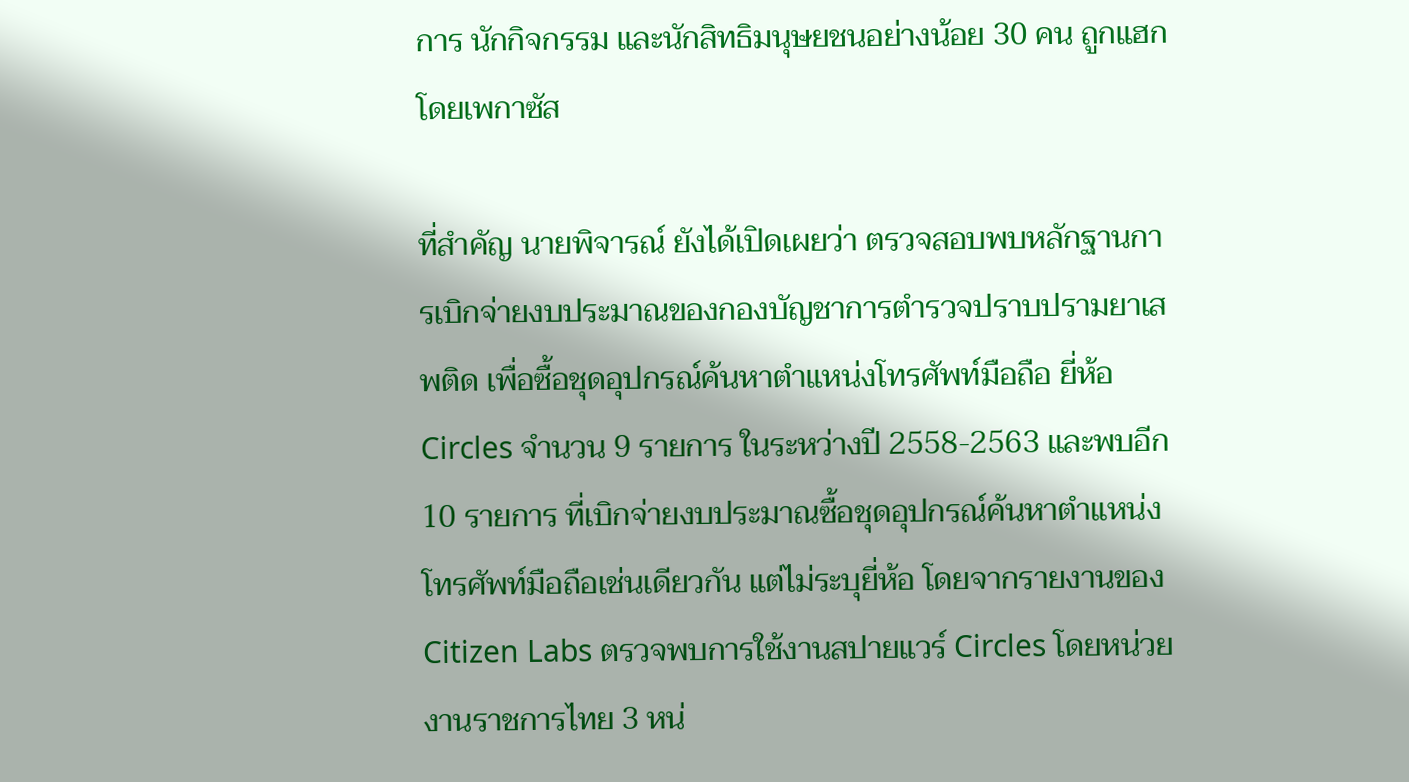การ นักกิจกรรม และนักสิทธิมนุษยชนอย่างน้อย 30 คน ถูกแฮกโดยเพกาซัส

ที่สำคัญ นายพิจารณ์ ยังได้เปิดเผยว่า ตรวจสอบพบหลักฐานการเบิกจ่ายงบประมาณของกองบัญชาการตำรวจปราบปรามยาเสพติด เพื่อซื้อชุดอุปกรณ์ค้นหาตำแหน่งโทรศัพท์มือถือ ยี่ห้อ Circles จำนวน 9 รายการ ในระหว่างปี 2558-2563 และพบอีก 10 รายการ ที่เบิกจ่ายงบประมาณซื้อชุดอุปกรณ์ค้นหาตำแหน่งโทรศัพท์มือถือเช่นเดียวกัน แต่ไม่ระบุยี่ห้อ โดยจากรายงานของ Citizen Labs ตรวจพบการใช้งานสปายแวร์ Circles โดยหน่วยงานราชการไทย 3 หน่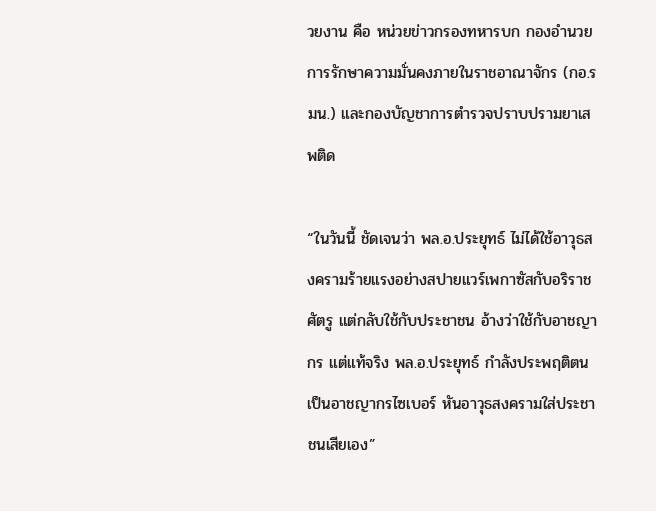วยงาน คือ หน่วยข่าวกรองทหารบก กองอำนวยการรักษาความมั่นคงภายในราชอาณาจักร (กอ.รมน.) และกองบัญชาการตำรวจปราบปรามยาเสพติด

“ในวันนี้ ชัดเจนว่า พล.อ.ประยุทธ์ ไม่ได้ใช้อาวุธสงครามร้ายแรงอย่างสปายแวร์เพกาซัสกับอริราชศัตรู แต่กลับใช้กับประชาชน อ้างว่าใช้กับอาชญากร แต่แท้จริง พล.อ.ประยุทธ์ กำลังประพฤติตนเป็นอาชญากรไซเบอร์ หันอาวุธสงครามใส่ประชาชนเสียเอง”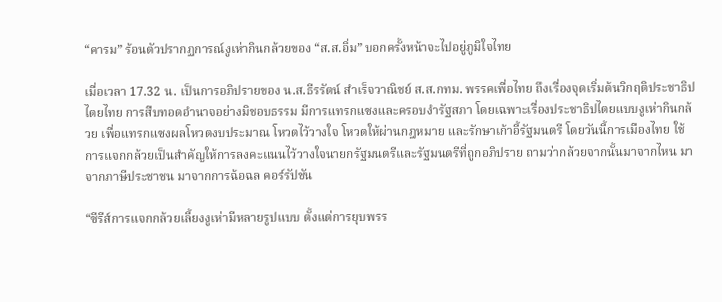“คารม” ร้อนตัวปรากฏการณ์งูเห่ากินกล้วยของ “ส.ส.อิ่ม” บอกครั้งหน้าจะไปอยู่ภูมิใจไทย

เมื่อเวลา 17.32 น. เป็นการอภิปรายของ น.ส.ธีรรัตน์ สำเร็จวาณิชย์ ส.ส.กทม. พรรคเพื่อไทย ถึงเรื่องจุดเริ่มต้นวิกฤติประชาธิปไตยไทย การสืบทอดอำนาจอย่างมิชอบธรรม มีการแทรกแซงและครอบงำรัฐสภา โดยเฉพาะเรื่องประชาธิปไตยแบบงูเห่ากินกล้วย เพื่อแทรกแซงผลโหวตงบประมาณ โหวตไว้วางใจ โหวตให้ผ่านกฎหมาย และรักษาเก้าอี้รัฐมนตรี โดยวันนี้การเมืองไทย ใช้การแจกกล้วยเป็นสำคัญให้การลงคะแนนไว้วางใจนายกรัฐมนตรีและรัฐมนตรีที่ถูกอภิปราย ถามว่ากล้วยจากนั้นมาจากไหน มาจากภาษีประชาชน มาจากการฉ้อฉล คอร์รัปชัน

“ซีรีส์การแจกกล้วยเลี้ยงงูเห่ามีหลายรูปแบบ ตั้งแต่การยุบพรร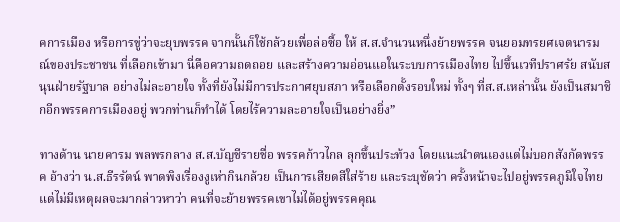คการเมือง หรือการขู่ว่าจะยุบพรรค จากนั้นก็ใช้กล้วยเพื่อล่อซื้อ ให้ ส.ส.จำนวนหนึ่งย้ายพรรค จนยอมทรยศเจตนารมณ์ของประชาชน ที่เลือกเข้ามา นี่คือความถดถอย และสร้างความอ่อนแอในระบบการเมืองไทย ไปขึ้นเวทีปราศรัย สนับสนุนฝ่ายรัฐบาล อย่างไม่ละอายใจ ทั้งที่ยังไม่มีการประกาศยุบสภา หรือเลือกตั้งรอบใหม่ ทั้งๆ ที่ส.ส.เหล่านั้น ยังเป็นสมาชิกอีกพรรคการเมืองอยู่ พวกท่านก็ทำได้ โดยไร้ความละอายใจเป็นอย่างยิ่ง”

ทางด้าน นายคารม พลพรกลาง ส.ส.บัญชีรายชื่อ พรรคก้าวไกล ลุกขึ้นประท้วง โดยแนะนำตนเองแต่ไม่บอกสังกัดพรรค อ้างว่า น.ส.ธีรรัตน์ พาดพิงเรื่องงูเห่ากินกล้วย เป็นการเสียดสีใส่ร้าย และระบุชัดว่า ครั้งหน้าจะไปอยู่พรรคภูมิใจไทย แต่ไม่มีเหตุผลจะมากล่าวหาว่า คนที่จะย้ายพรรคเขาไม่ได้อยู่พรรคคุณ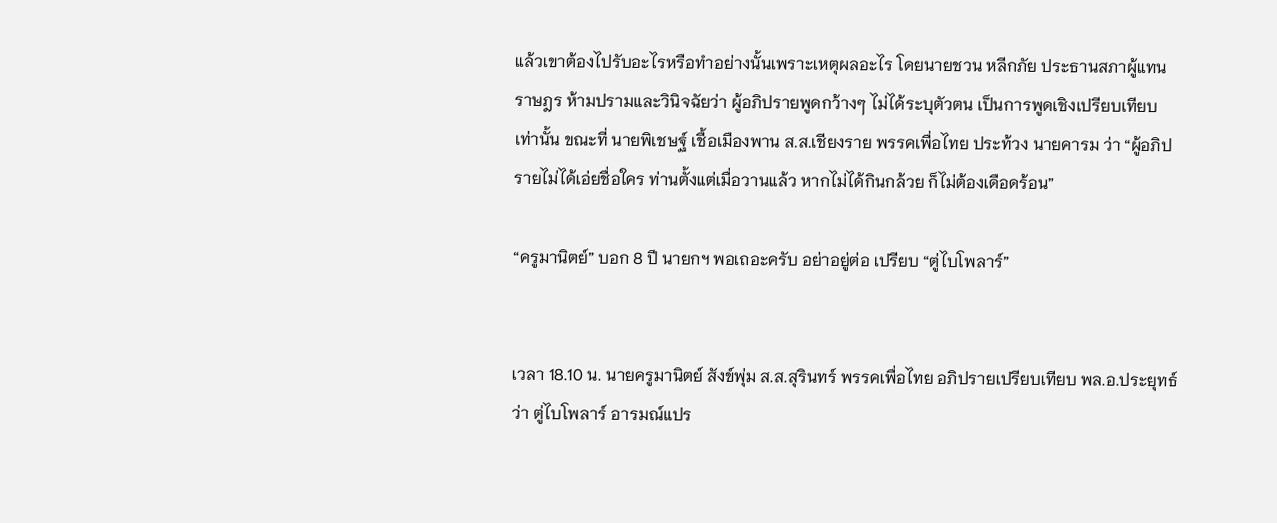แล้วเขาต้องไปรับอะไรหรือทำอย่างนั้นเพราะเหตุผลอะไร โดยนายชวน หลีกภัย ประธานสภาผู้แทนราษฎร ห้ามปรามและวินิจฉัยว่า ผู้อภิปรายพูดกว้างๆ ไม่ได้ระบุตัวตน เป็นการพูดเชิงเปรียบเทียบเท่านั้น ขณะที่ นายพิเชษฐ์ เชื้อเมืองพาน ส.ส.เชียงราย พรรคเพื่อไทย ประท้วง นายคารม ว่า “ผู้อภิปรายไม่ได้เอ่ยชื่อใคร ท่านตั้งแต่เมื่อวานแล้ว หากไม่ได้กินกล้วย ก็ไม่ต้องเดือดร้อน”

“ครูมานิตย์” บอก 8 ปี นายกฯ พอเถอะครับ อย่าอยู่ต่อ เปรียบ “ตู่ไบโพลาร์”


เวลา 18.10 น. นายครูมานิตย์ สังข์พุ่ม ส.ส.สุรินทร์ พรรคเพื่อไทย อภิปรายเปรียบเทียบ พล.อ.ประยุทธ์ ว่า ตู่ไบโพลาร์ อารมณ์แปร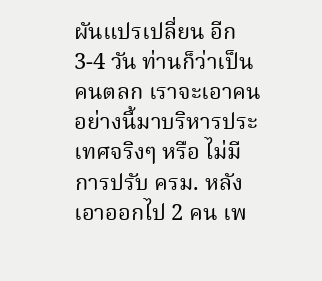ผันแปรเปลี่ยน อีก 3-4 วัน ท่านก็ว่าเป็นคนตลก เราจะเอาคนอย่างนี้มาบริหารประเทศจริงๆ หรือ ไม่มีการปรับ ครม. หลังเอาออกไป 2 คน เพ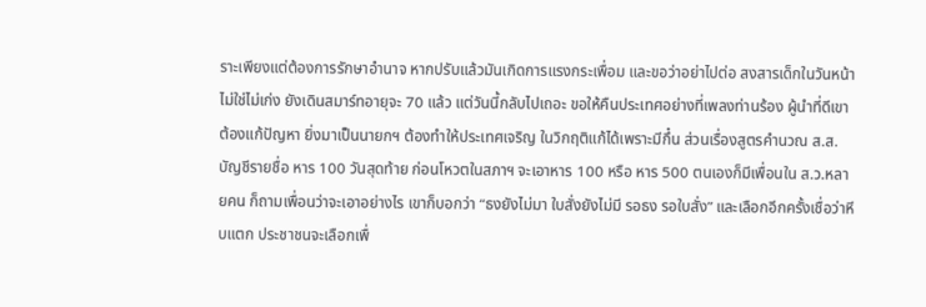ราะเพียงแต่ต้องการรักษาอำนาจ หากปรับแล้วมันเกิดการแรงกระเพื่อม และขอว่าอย่าไปต่อ สงสารเด็กในวันหน้า ไม่ใช่ไม่เก่ง ยังเดินสมาร์ทอายุจะ 70 แล้ว แต่วันนี้กลับไปเถอะ ขอให้คืนประเทศอย่างที่เพลงท่านร้อง ผู้นำที่ดีเขาต้องแก้ปัญหา ยิ่งมาเป็นนายกฯ ต้องทำให้ประเทศเจริญ ในวิกฤติแก้ได้เพราะมีกึ๋น ส่วนเรื่องสูตรคำนวณ ส.ส.บัญชีรายชื่อ หาร 100 วันสุดท้าย ก่อนโหวตในสภาฯ จะเอาหาร 100 หรือ หาร 500 ตนเองก็มีเพื่อนใน ส.ว.หลายคน ก็ถามเพื่อนว่าจะเอาอย่างไร เขาก็บอกว่า “ธงยังไม่มา ใบสั่งยังไม่มี รอธง รอใบสั่ง” และเลือกอีกครั้งเชื่อว่าหีบแตก ประชาชนจะเลือกเพื่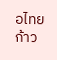อไทย ก้าว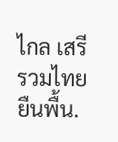ไกล เสรีรวมไทย ยืนพื้น.